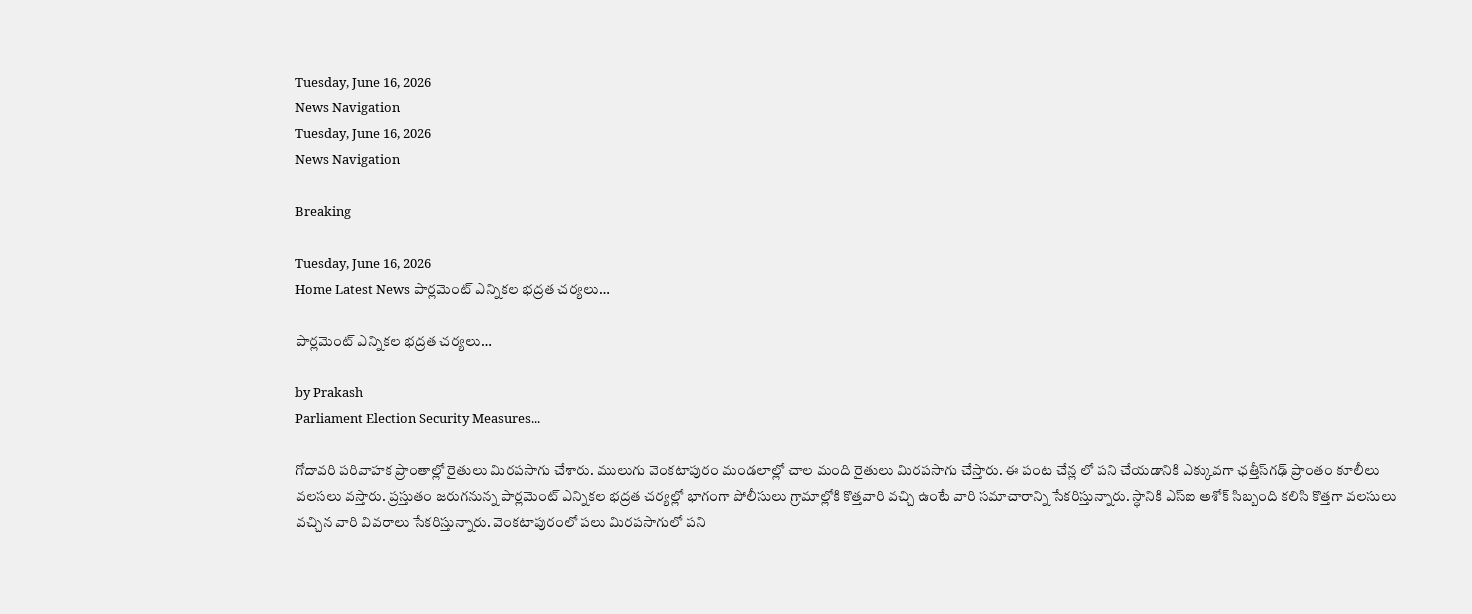Tuesday, June 16, 2026
News Navigation
Tuesday, June 16, 2026
News Navigation

Breaking

Tuesday, June 16, 2026
Home Latest News పార్లమెంట్ ఎన్నికల భద్రత చర్యలు…

పార్లమెంట్ ఎన్నికల భద్రత చర్యలు…

by Prakash
Parliament Election Security Measures...

గోదావరి పరివాహక ప్రాంతాల్లో రైతులు మిరపసాగు చేశారు. ములుగు వెంకటాపురం మండలాల్లో చాల మంది రైతులు మిరపసాగు చేస్తారు. ఈ పంట చేన్ల లో పని చేయడానికి ఎక్కువగా ఛత్తీస్‌గఢ్ ప్రాంతం కూలీలు వలసలు వస్తారు. ప్రస్తుతం జరుగనున్న పార్లమెంట్ ఎన్నికల భద్రత చర్యల్లో భాగంగా పోలీసులు గ్రామాల్లోకి కొత్తవారి వచ్చి ఉంటే వారి సమాచారాన్ని సేకరిస్తున్నారు. స్ధానికి ఎస్ఐ అశోక్ సిబ్బంది కలిసి కొత్తగా వలసులు వచ్చిన వారి వివరాలు సేకరిస్తున్నారు. వెంకటాపురంలో పలు మిరపసాగులో పని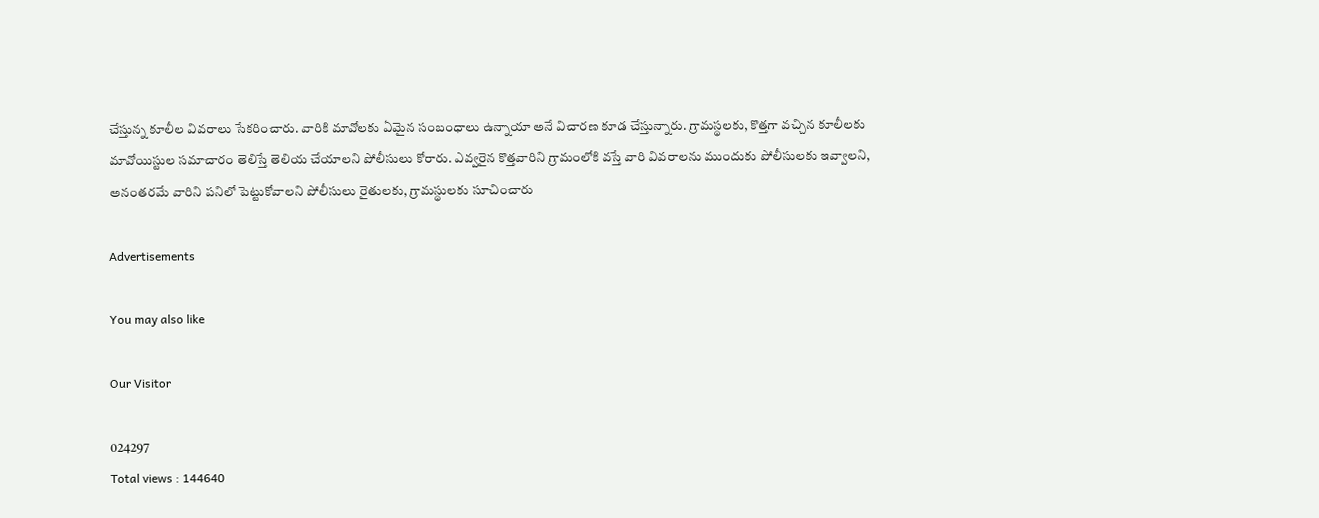చేస్తున్న కూలీల వివరాలు సేకరించారు. వారికి మావోలకు ఏమైన సంబంధాలు ఉన్నాయా అనే విచారణ కూడ చేస్తున్నారు. గ్రామస్థలకు, కొత్తగా వచ్చిన కూలీలకు మావోయిస్టుల సమాచారం తెలిస్తే తెలియ చేయాలని పోలీసులు కోరారు. ఎవ్వరైన కొత్తవారిని గ్రామంలోకి వస్తే వారి వివరాలను ముందుకు పోలీసులకు ఇవ్వాలని, అనంతరమే వారిని పనిలో పెట్టుకోవాలని పోలీసులు రైతులకు, గ్రామస్థులకు సూచించారు

Advertisements

You may also like

Our Visitor

024297
Total views : 144640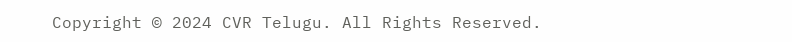Copyright © 2024 CVR Telugu. All Rights Reserved.